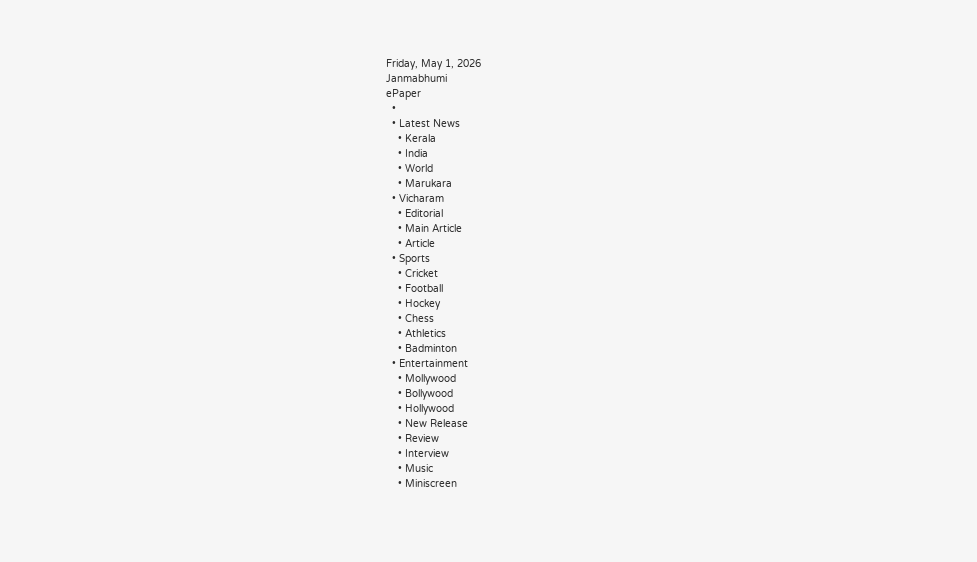Friday, May 1, 2026
Janmabhumi
ePaper
  •
  • Latest News
    • Kerala
    • India
    • World
    • Marukara
  • Vicharam
    • Editorial
    • Main Article
    • Article
  • Sports
    • Cricket
    • Football
    • Hockey
    • Chess
    • Athletics
    • Badminton
  • Entertainment
    • Mollywood
    • Bollywood
    • Hollywood
    • New Release
    • Review
    • Interview
    • Music
    • Miniscreen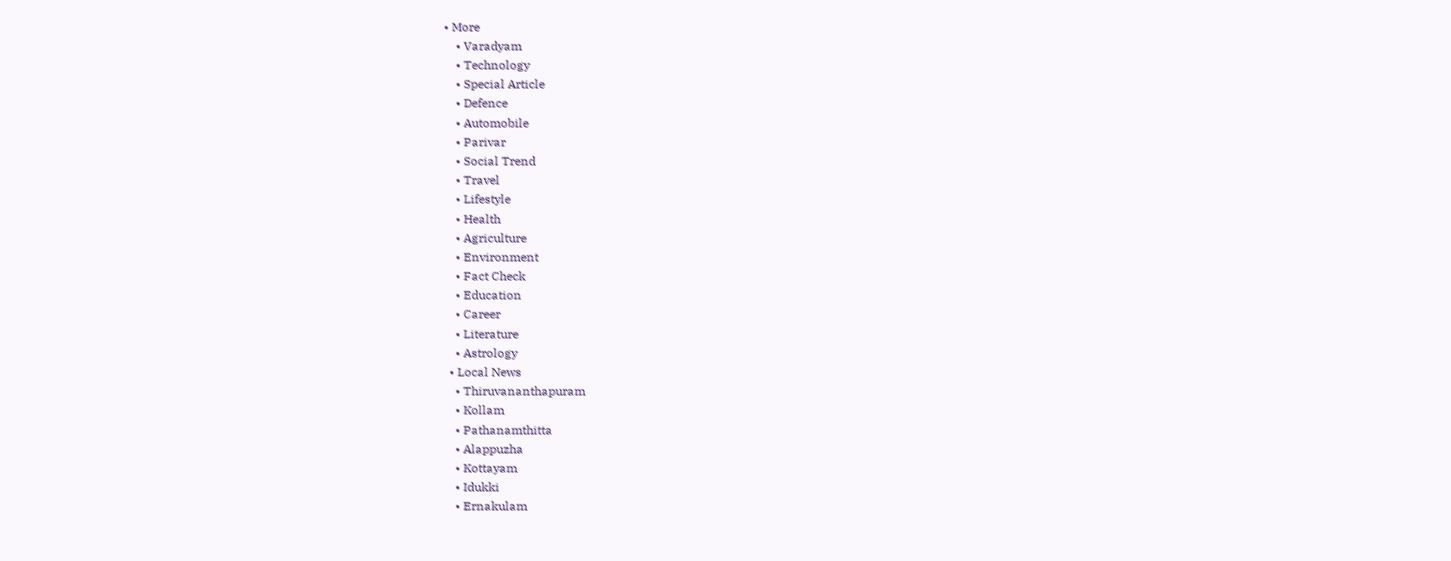• More
    • Varadyam
    • Technology
    • Special Article
    • Defence
    • Automobile
    • Parivar
    • Social Trend
    • Travel
    • Lifestyle
    • Health
    • Agriculture
    • Environment
    • Fact Check
    • Education
    • Career
    • Literature
    • Astrology
  • Local News
    • Thiruvananthapuram
    • Kollam
    • Pathanamthitta
    • Alappuzha
    • Kottayam
    • Idukki
    • Ernakulam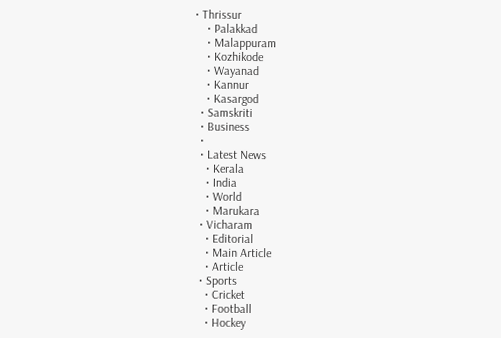• Thrissur
    • Palakkad
    • Malappuram
    • Kozhikode
    • Wayanad
    • Kannur
    • Kasargod
  • Samskriti
  • Business
  •
  • Latest News
    • Kerala
    • India
    • World
    • Marukara
  • Vicharam
    • Editorial
    • Main Article
    • Article
  • Sports
    • Cricket
    • Football
    • Hockey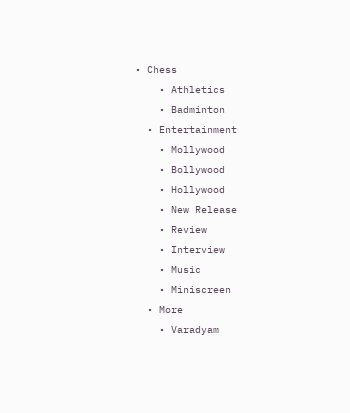• Chess
    • Athletics
    • Badminton
  • Entertainment
    • Mollywood
    • Bollywood
    • Hollywood
    • New Release
    • Review
    • Interview
    • Music
    • Miniscreen
  • More
    • Varadyam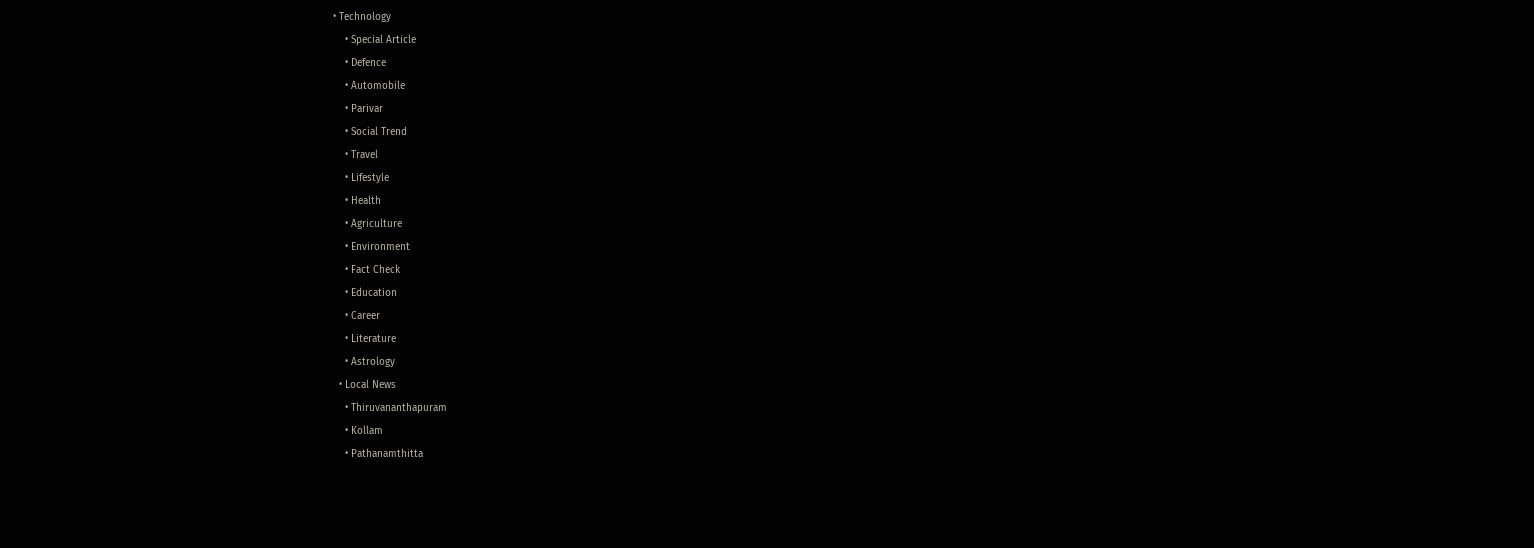• Technology
    • Special Article
    • Defence
    • Automobile
    • Parivar
    • Social Trend
    • Travel
    • Lifestyle
    • Health
    • Agriculture
    • Environment
    • Fact Check
    • Education
    • Career
    • Literature
    • Astrology
  • Local News
    • Thiruvananthapuram
    • Kollam
    • Pathanamthitta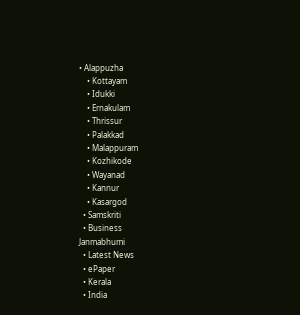• Alappuzha
    • Kottayam
    • Idukki
    • Ernakulam
    • Thrissur
    • Palakkad
    • Malappuram
    • Kozhikode
    • Wayanad
    • Kannur
    • Kasargod
  • Samskriti
  • Business
Janmabhumi
  • Latest News
  • ePaper
  • Kerala
  • India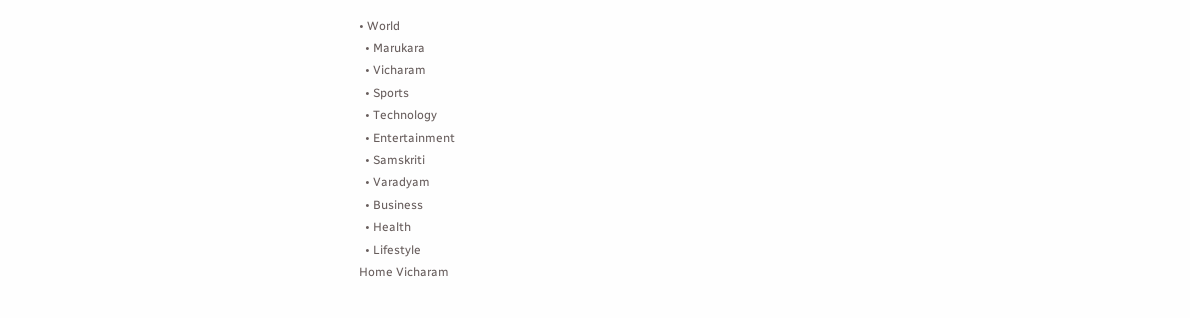• World
  • Marukara
  • Vicharam
  • Sports
  • Technology
  • Entertainment
  • Samskriti
  • Varadyam
  • Business
  • Health
  • Lifestyle
Home Vicharam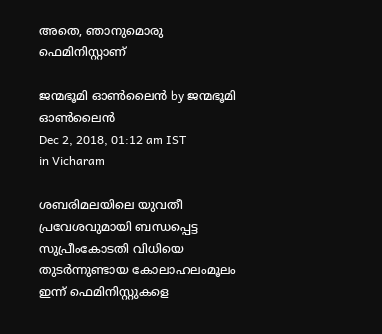അതെ, ഞാനുമൊരു ഫെമിനിസ്റ്റാണ്

ജന്മഭൂമി ഓണ്‍ലൈന്‍ by ജന്മഭൂമി ഓണ്‍ലൈന്‍
Dec 2, 2018, 01:12 am IST
in Vicharam

ശബരിമലയിലെ യുവതീ പ്രവേശവുമായി ബന്ധപ്പെട്ട സുപ്രീംകോടതി വിധിയെ തുടര്‍ന്നുണ്ടായ കോലാഹലംമൂലം ഇന്ന് ഫെമിനിസ്റ്റുകളെ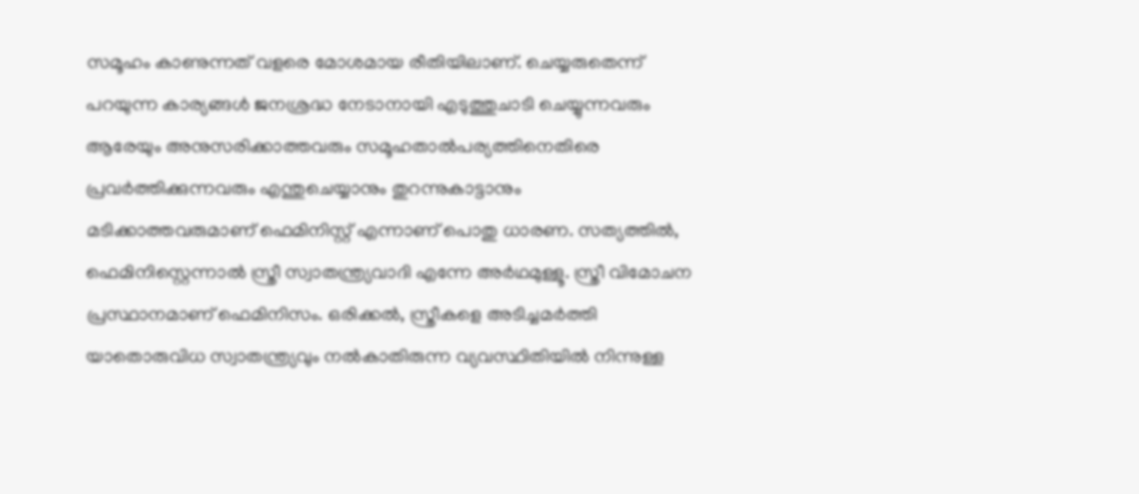സമൂഹം കാണുന്നത് വളരെ മോശമായ രീതിയിലാണ്. ചെയ്യരുതെന്ന് പറയുന്ന കാര്യങ്ങള്‍ ജനശ്രദ്ധ നേടാനായി എടുത്തുചാടി ചെയ്യുന്നവരും ആരേയും അനുസരിക്കാത്തവരും സമൂഹതാല്‍പര്യത്തിനെതിരെ പ്രവര്‍ത്തിക്കുന്നവരും എന്തുചെയ്യാനും തുറന്നുകാട്ടാനും മടിക്കാത്തവരുമാണ് ഫെമിനിസ്റ്റ് എന്നാണ് പൊതു ധാരണ. സത്യത്തില്‍, ഫെമിനിസ്റ്റെന്നാല്‍ സ്ത്രീ സ്വാതന്ത്ര്യവാദി എന്നേ അര്‍ഥമുള്ളൂ. സ്ത്രീ വിമോചന പ്രസ്ഥാനമാണ് ഫെമിനിസം. ഒരിക്കല്‍, സ്ത്രീകളെ അടിച്ചമര്‍ത്തി യാതൊരുവിധ സ്വാതന്ത്ര്യവും നല്‍കാതിരുന്ന വ്യവസ്ഥിതിയില്‍ നിന്നുള്ള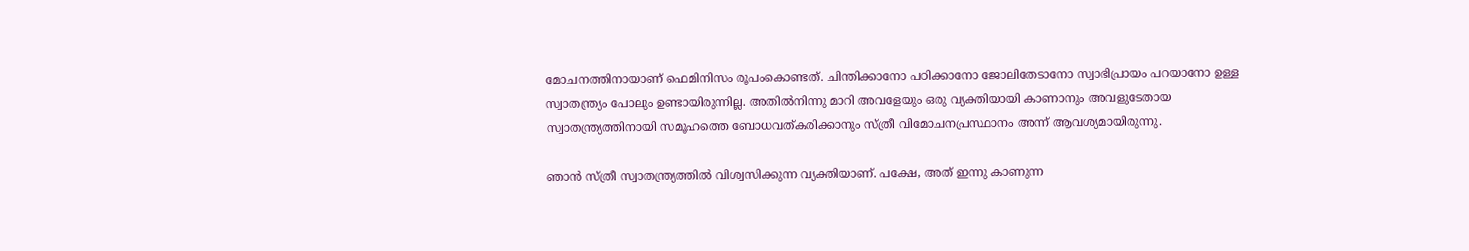മോചനത്തിനായാണ് ഫെമിനിസം രൂപംകൊണ്ടത്. ചിന്തിക്കാനോ പഠിക്കാനോ ജോലിതേടാനോ സ്വാഭിപ്രായം പറയാനോ ഉള്ള സ്വാതന്ത്ര്യം പോലും ഉണ്ടായിരുന്നില്ല. അതില്‍നിന്നു മാറി അവളേയും ഒരു വ്യക്തിയായി കാണാനും അവളുടേതായ സ്വാതന്ത്ര്യത്തിനായി സമൂഹത്തെ ബോധവത്കരിക്കാനും സ്ത്രീ വിമോചനപ്രസ്ഥാനം അന്ന് ആവശ്യമായിരുന്നു.

ഞാന്‍ സ്ത്രീ സ്വാതന്ത്ര്യത്തില്‍ വിശ്വസിക്കുന്ന വ്യക്തിയാണ്. പക്ഷേ, അത് ഇന്നു കാണുന്ന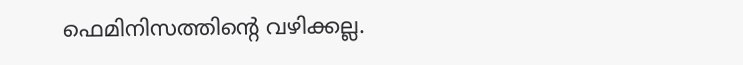ഫെമിനിസത്തിന്റെ വഴിക്കല്ല.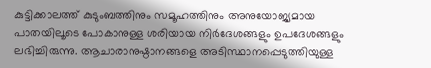കുട്ടിക്കാലത്ത് കുടുംബത്തിനും സമൂഹത്തിനും അനുയോജ്യമായ പാതയിലൂടെ പോകാനുള്ള ശരിയായ നിര്‍ദേശങ്ങളും ഉപദേശങ്ങളും ലഭിച്ചിരുന്നു. ആചാരാനുഷ്ഠാനങ്ങളെ അടിസ്ഥാനപ്പെടുത്തിയുള്ള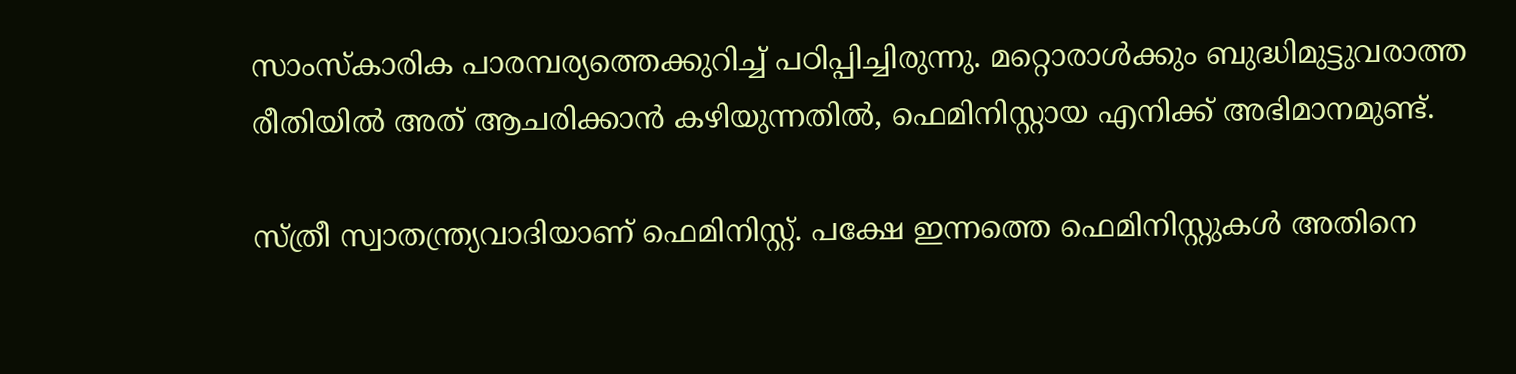സാംസ്‌കാരിക പാരമ്പര്യത്തെക്കുറിച്ച് പഠിപ്പിച്ചിരുന്നു. മറ്റൊരാള്‍ക്കും ബുദ്ധിമുട്ടുവരാത്ത രീതിയില്‍ അത് ആചരിക്കാന്‍ കഴിയുന്നതില്‍, ഫെമിനിസ്റ്റായ എനിക്ക് അഭിമാനമുണ്ട്.

സ്ത്രീ സ്വാതന്ത്ര്യവാദിയാണ് ഫെമിനിസ്റ്റ്. പക്ഷേ ഇന്നത്തെ ഫെമിനിസ്റ്റുകള്‍ അതിനെ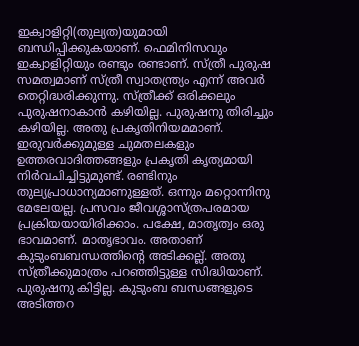ഇക്വാളിറ്റി(തുല്യത)യുമായി ബന്ധിപ്പിക്കുകയാണ്. ഫെമിനിസവും ഇക്വാളിറ്റിയും രണ്ടും രണ്ടാണ്. സ്ത്രീ പുരുഷ സമത്വമാണ് സ്ത്രീ സ്വാതന്ത്ര്യം എന്ന് അവര്‍ തെറ്റിദ്ധരിക്കുന്നു. സ്ത്രീക്ക് ഒരിക്കലും പുരുഷനാകാന്‍ കഴിയില്ല. പുരുഷനു തിരിച്ചും കഴിയില്ല. അതു പ്രകൃതിനിയമമാണ്. ഇരുവര്‍ക്കുമുള്ള ചുമതലകളും ഉത്തരവാദിത്തങ്ങളും പ്രകൃതി കൃത്യമായി നിര്‍വചിച്ചിട്ടുമുണ്ട്. രണ്ടിനും തുല്യപ്രാധാന്യമാണുള്ളത്. ഒന്നും മറ്റൊന്നിനു മേലേയല്ല. പ്രസവം ജീവശ്ശാസ്ത്രപരമായ പ്രക്രിയയായിരിക്കാം. പക്ഷേ, മാതൃത്വം ഒരു ഭാവമാണ്. മാതൃഭാവം. അതാണ് കുടുംബബന്ധത്തിന്റെ അടിക്കല്ല്. അതു സ്ത്രീക്കുമാത്രം പറഞ്ഞിട്ടുള്ള സിദ്ധിയാണ്. പുരുഷനു കിട്ടില്ല. കുടുംബ ബന്ധങ്ങളുടെ അടിത്തറ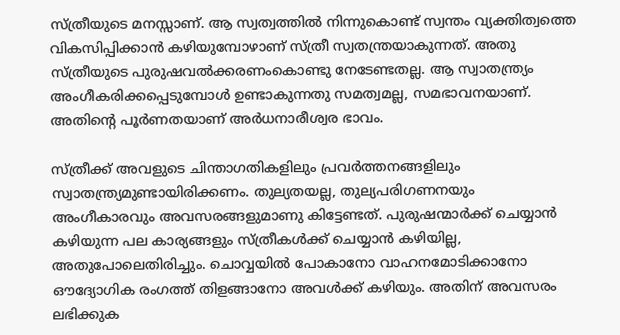സ്ത്രീയുടെ മനസ്സാണ്. ആ സ്വത്വത്തില്‍ നിന്നുകൊണ്ട് സ്വന്തം വ്യക്തിത്വത്തെ വികസിപ്പിക്കാന്‍ കഴിയുമ്പോഴാണ് സ്ത്രീ സ്വതന്ത്രയാകുന്നത്. അതു സ്ത്രീയുടെ പുരുഷവല്‍ക്കരണംകൊണ്ടു നേടേണ്ടതല്ല. ആ സ്വാതന്ത്ര്യം അംഗീകരിക്കപ്പെടുമ്പോള്‍ ഉണ്ടാകുന്നതു സമത്വമല്ല, സമഭാവനയാണ്. അതിന്റെ പൂര്‍ണതയാണ് അര്‍ധനാരീശ്വര ഭാവം.

സ്ത്രീക്ക് അവളുടെ ചിന്താഗതികളിലും പ്രവര്‍ത്തനങ്ങളിലും സ്വാതന്ത്ര്യമുണ്ടായിരിക്കണം. തുല്യതയല്ല, തുല്യപരിഗണനയും അംഗീകാരവും അവസരങ്ങളുമാണു കിട്ടേണ്ടത്. പുരുഷന്മാര്‍ക്ക് ചെയ്യാന്‍ കഴിയുന്ന പല കാര്യങ്ങളും സ്ത്രീകള്‍ക്ക് ചെയ്യാന്‍ കഴിയില്ല, അതുപോലെതിരിച്ചും. ചൊവ്വയില്‍ പോകാനോ വാഹനമോടിക്കാനോ ഔദ്യോഗിക രംഗത്ത് തിളങ്ങാനോ അവള്‍ക്ക് കഴിയും. അതിന് അവസരം ലഭിക്കുക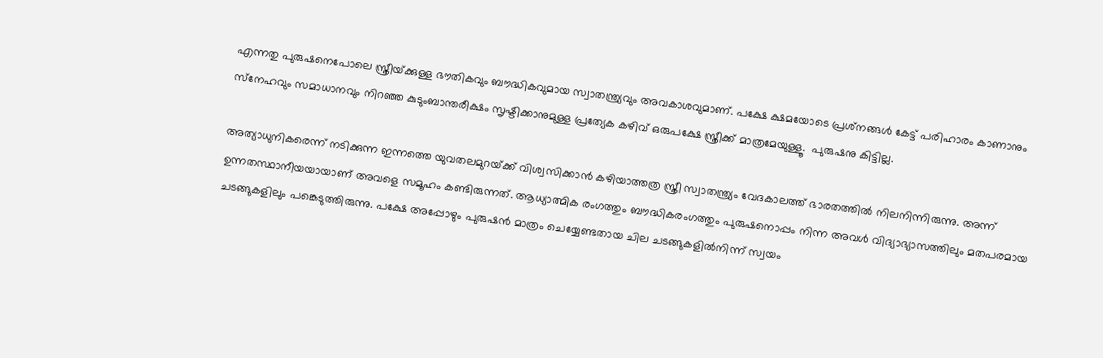എന്നതു പുരുഷനെപോലെ സ്ത്രീയ്‌ക്കുള്ള ഭൗതികവും ബൗദ്ധികവുമായ സ്വാതന്ത്ര്യവും അവകാശവുമാണ്. പക്ഷേ ക്ഷമയോടെ പ്രശ്‌നങ്ങള്‍ കേട്ട് പരിഹാരം കാണാനും സ്‌നേഹവും സമാധാനവും നിറഞ്ഞ കുടുംബാന്തരീക്ഷം സൃഷ്ടിക്കാനുമുള്ള പ്രത്യേക കഴിവ് ഒരുപക്ഷേ സ്ത്രീക്ക് മാത്രമേയുള്ളൂ.  പുരുഷനു കിട്ടില്ല.

അത്യാധുനികരെന്ന് നടിക്കുന്ന ഇന്നത്തെ യുവതലമുറയ്‌ക്ക് വിശ്വസിക്കാന്‍ കഴിയാത്തത്ര സ്ത്രീ സ്വാതന്ത്ര്യം വേദകാലത്ത് ഭാരതത്തില്‍ നിലനിന്നിരുന്നു. അന്ന് ഉന്നതസ്ഥാനീയയായാണ് അവളെ സമൂഹം കണ്ടിരുന്നത്. ആധ്യാത്മിക രംഗത്തും ബൗദ്ധികരംഗത്തും പുരുഷനൊപ്പം നിന്ന അവള്‍ വിദ്യാഭ്യാസത്തിലും മതപരമായ ചടങ്ങുകളിലും പങ്കെടുത്തിരുന്നു. പക്ഷേ അപ്പോഴും പുരുഷന്‍ മാത്രം ചെയ്യേണ്ടതായ ചില ചടങ്ങുകളില്‍നിന്ന് സ്വയം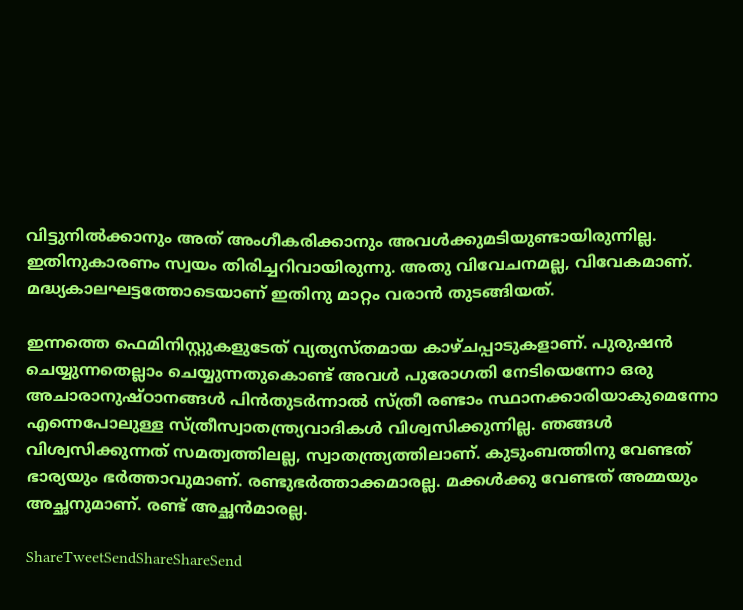വിട്ടുനില്‍ക്കാനും അത് അംഗീകരിക്കാനും അവള്‍ക്കുമടിയുണ്ടായിരുന്നില്ല. ഇതിനുകാരണം സ്വയം തിരിച്ചറിവായിരുന്നു. അതു വിവേചനമല്ല, വിവേകമാണ്. മദ്ധ്യകാലഘട്ടത്തോടെയാണ് ഇതിനു മാറ്റം വരാന്‍ തുടങ്ങിയത്.

ഇന്നത്തെ ഫെമിനിസ്റ്റുകളുടേത് വ്യത്യസ്തമായ കാഴ്ചപ്പാടുകളാണ്. പുരുഷന്‍ ചെയ്യുന്നതെല്ലാം ചെയ്യുന്നതുകൊണ്ട് അവള്‍ പുരോഗതി നേടിയെന്നോ ഒരു അചാരാനുഷ്ഠാനങ്ങള്‍ പിന്‍തുടര്‍ന്നാല്‍ സ്ത്രീ രണ്ടാം സ്ഥാനക്കാരിയാകുമെന്നോ എന്നെപോലുള്ള സ്ത്രീസ്വാതന്ത്ര്യവാദികള്‍ വിശ്വസിക്കുന്നില്ല. ഞങ്ങള്‍ വിശ്വസിക്കുന്നത് സമത്വത്തിലല്ല, സ്വാതന്ത്ര്യത്തിലാണ്. കുടുംബത്തിനു വേണ്ടത് ഭാര്യയും ഭര്‍ത്താവുമാണ്. രണ്ടുഭര്‍ത്താക്കമാരല്ല. മക്കള്‍ക്കു വേണ്ടത് അമ്മയും അച്ഛനുമാണ്. രണ്ട് അച്ഛന്‍മാരല്ല.

ShareTweetSendShareShareSend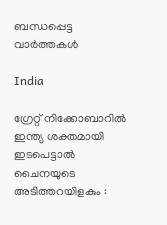ബന്ധപ്പെട്ട വാര്‍ത്തകള്‍

India

ഗ്രേറ്റ് നിക്കോബാറിൽ ഇന്ത്യ ശക്തമായി ഇടപെട്ടാൽ ചൈനയുടെ അടിത്തറയിളകും :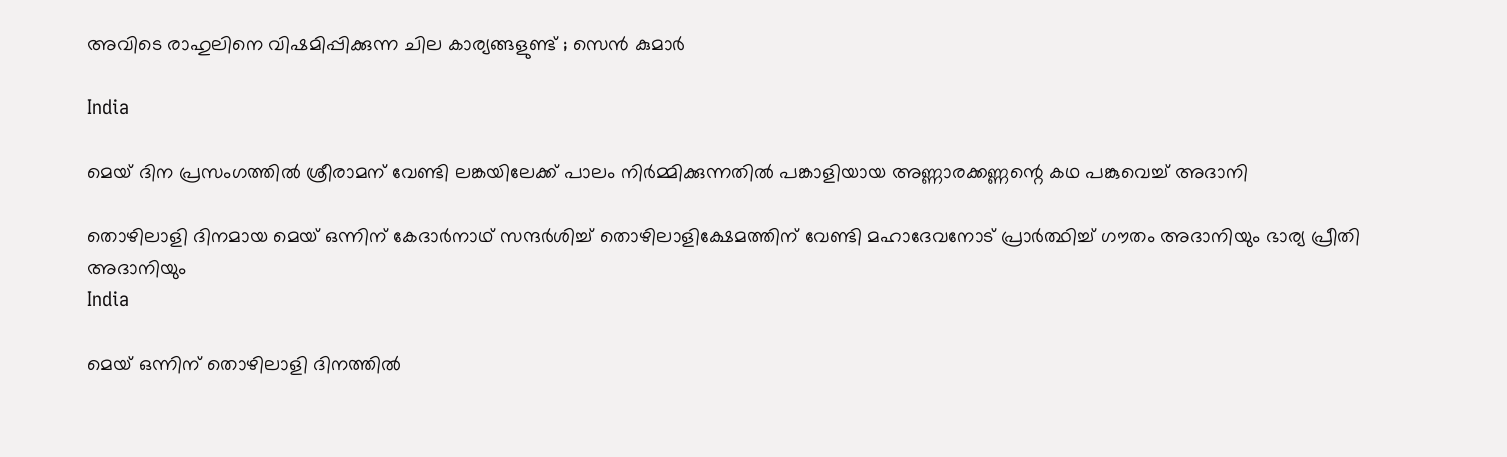അവിടെ രാഹുലിനെ വിഷമിപ്പിക്കുന്ന ചില കാര്യങ്ങളുണ്ട് ; സെൻ കുമാർ

India

മെയ് ദിന പ്രസംഗത്തില്‍ ശ്രീരാമന് വേണ്ടി ലങ്കയിലേക്ക് പാലം നിര്‍മ്മിക്കുന്നതില്‍ പങ്കാളിയായ അണ്ണാരക്കണ്ണന്റെ കഥ പങ്കുവെച്ച് അദാനി

തൊഴിലാളി ദിനമായ മെയ് ഒന്നിന് കേദാര്‍നാഥ് സന്ദര്‍ശിച്ച് തൊഴിലാളിക്ഷേമത്തിന് വേണ്ടി മഹാദേവനോട് പ്രാര്‍ത്ഥിച്ച് ഗൗതം അദാനിയും ഭാര്യ പ്രീതി അദാനിയും
India

മെയ് ഒന്നിന് തൊഴിലാളി ദിനത്തില്‍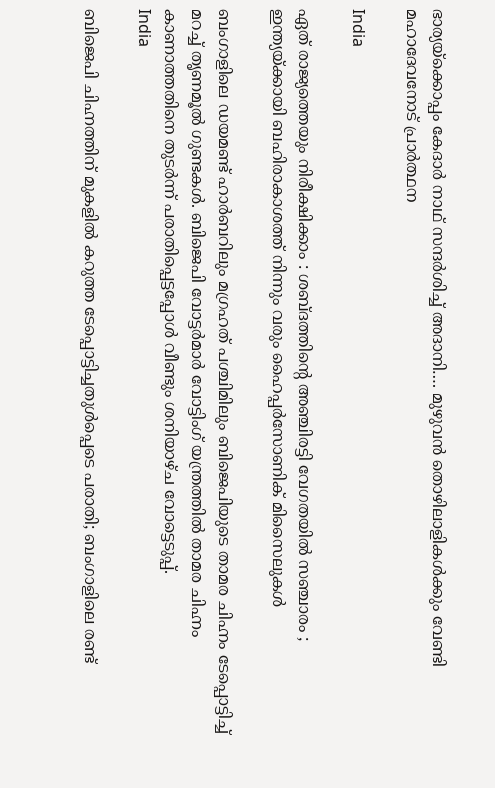ഭാര്യയ്‌ക്കൊപ്പം കേദാര്‍ നാഥ് സന്ദര്‍ശിച്ച് അദാനി…. മുഴുവന്‍ തൊഴിലാളികള്‍ക്കും വേണ്ടി മഹാദേവനോട് പ്രാര്‍ത്ഥന

India

ഏത് രാജ്യത്തെയും നിരീക്ഷിക്കാം : ശബ്ദത്തിന്റെ അഞ്ചിരട്ടി വേഗതയിൽ സഞ്ചാരം ; ഇന്ത്യയ്‌ക്കായി ബഹിരാകാശത്ത് നിന്നും വരും ഹൈപ്പർസോണിക് മിസൈലുകൾ

ബംഗാളിലെ ഡയമണ്ട് ഹാര്‍ബറിലും മഗ്രഹത് പശ്ചിമിലും ബിജെപിയുടെ താമര ചിഹ്നം ടേപ്പൊട്ടിച്ച് മറച്ച് തൃണമൂല്‍ ഗുണ്ടകള്‍. ബിജെപി വോട്ടര്‍മാര്‍ വോട്ടിംഗ് യന്ത്രത്തില്‍ താമര ചിഹ്നം കാണാത്തതിനെ തുടര്‍ന്ന് പരാതിപ്പെട്ടപ്പോള്‍ വീണ്ടും ശനിയാഴ്ച വോട്ടെടുപ്പ്.
India

ബിജെപി ചിഹ്നത്തിന് മുകളില്‍ കറുത്ത ടേപ്പൊട്ടിച്ചതുള്‍പ്പെടെ പരാതി; ബംഗാളിലെ രണ്ട്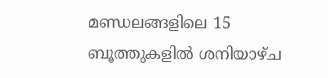മണ്ഡലങ്ങളിലെ 15 ബൂത്തുകളിൽ ശനിയാഴ്ച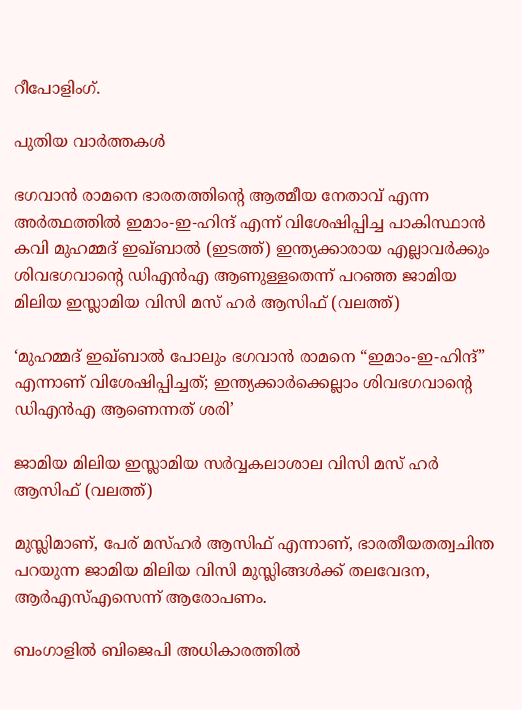റീപോളിംഗ്.

പുതിയ വാര്‍ത്തകള്‍

ഭഗവാന്‍ രാമനെ ഭാരതത്തിന്‍റെ ആത്മീയ നേതാവ് എന്ന അര്‍ത്ഥത്തില്‍ ഇമാം-ഇ-ഹിന്ദ് എന്ന് വിശേഷിപ്പിച്ച പാകിസ്ഥാന്‍ കവി മുഹമ്മദ് ഇഖ്ബാല്‍ (ഇടത്ത്) ഇന്ത്യക്കാരായ എല്ലാവര്‍ക്കും ശിവഭഗവാന്‍റെ ഡിഎന്‍എ ആണുള്ളതെന്ന് പറഞ്ഞ ജാമിയ മിലിയ ഇസ്ലാമിയ വിസി മസ് ഹര്‍ ആസിഫ് (വലത്ത്)

‘മുഹമ്മദ് ഇഖ്ബാൽ പോലും ഭഗവാൻ രാമനെ “ഇമാം-ഇ-ഹിന്ദ്” എന്നാണ് വിശേഷിപ്പിച്ചത്; ഇന്ത്യക്കാര്‍ക്കെല്ലാം ശിവഭഗവാന്റെ ഡിഎന്‍എ ആണെന്നത് ശരി’

ജാമിയ മിലിയ ഇസ്ലാമിയ സര്‍വ്വകലാശാല വിസി മസ് ഹര്‍ ആസിഫ് (വലത്ത്)

മുസ്ലിമാണ്, പേര് മസ്ഹര്‍ ആസിഫ് എന്നാണ്, ഭാരതീയതത്വചിന്ത പറയുന്ന ജാമിയ മിലിയ വിസി മുസ്ലിങ്ങള്‍ക്ക് തലവേദന, ആര്‍എസ്എസെന്ന് ആരോപണം.

ബംഗാളിൽ ബിജെപി അധികാരത്തിൽ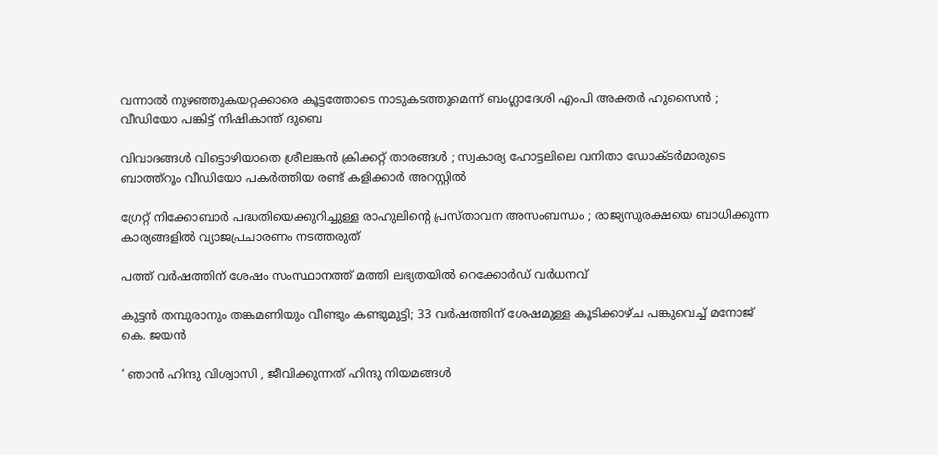വന്നാൽ നുഴഞ്ഞുകയറ്റക്കാരെ കൂട്ടത്തോടെ നാടുകടത്തുമെന്ന് ബംഗ്ലാദേശി എംപി അക്തർ ഹുസൈൻ ; വീഡിയോ പങ്കിട്ട് നിഷികാന്ത് ദുബെ

വിവാദങ്ങൾ വിട്ടൊഴിയാതെ ശ്രീലങ്കൻ ക്രിക്കറ്റ് താരങ്ങൾ ; സ്വകാര്യ ഹോട്ടലിലെ വനിതാ ഡോക്ടർമാരുടെ ബാത്ത്റൂം വീഡിയോ പകർത്തിയ രണ്ട് കളിക്കാർ അറസ്റ്റിൽ

ഗ്രേറ്റ് നിക്കോബാർ പദ്ധതിയെക്കുറിച്ചുള്ള രാഹുലിന്റെ പ്രസ്താവന അസംബന്ധം ; രാജ്യസുരക്ഷയെ ബാധിക്കുന്ന കാര്യങ്ങളിൽ വ്യാജപ്രചാരണം നടത്തരുത്

പത്ത് വർഷത്തിന് ശേഷം സംസ്ഥാനത്ത് മത്തി ലഭ്യതയിൽ റെക്കോർഡ് വർധനവ്

കുട്ടൻ തമ്പുരാനും തങ്കമണിയും വീണ്ടും കണ്ടുമുട്ടി; 33 വർഷത്തിന് ശേഷമുള്ള കൂടിക്കാഴ്ച പങ്കുവെച്ച് മനോജ് കെ. ജയൻ

‘ ഞാൻ ഹിന്ദു വിശ്വാസി , ജീവിക്കുന്നത് ഹിന്ദു നിയമങ്ങൾ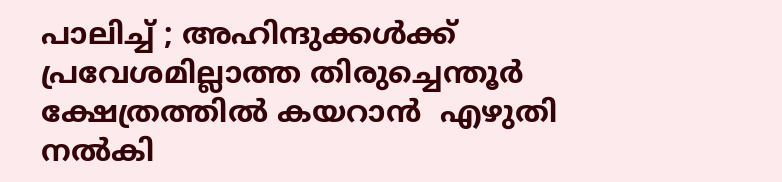പാലിച്ച് ; അഹിന്ദുക്കൾക്ക് പ്രവേശമില്ലാത്ത തിരുച്ചെന്തൂർ ക്ഷേത്രത്തിൽ കയറാൻ  എഴുതി നൽകി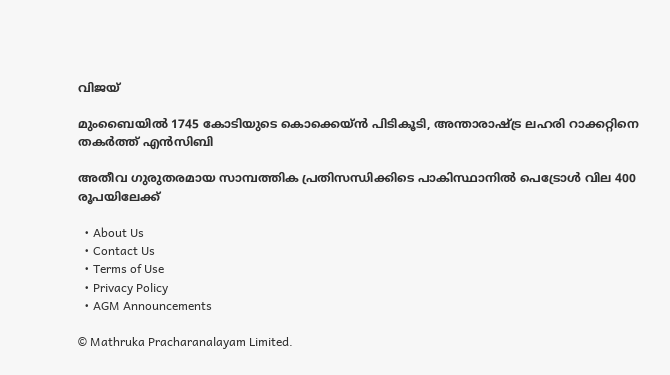വിജയ്

മുംബൈയിൽ 1745 കോടിയുടെ കൊക്കെയ്ന്‍ പിടികൂടി, അന്താരാഷ്‌ട്ര ലഹരി റാക്കറ്റിനെ തകര്‍ത്ത് എന്‍സിബി

അതീവ ഗുരുതരമായ സാമ്പത്തിക പ്രതിസന്ധിക്കിടെ പാകിസ്ഥാനിൽ പെട്രോൾ വില 400 രൂപയിലേക്ക്

  • About Us
  • Contact Us
  • Terms of Use
  • Privacy Policy
  • AGM Announcements

© Mathruka Pracharanalayam Limited.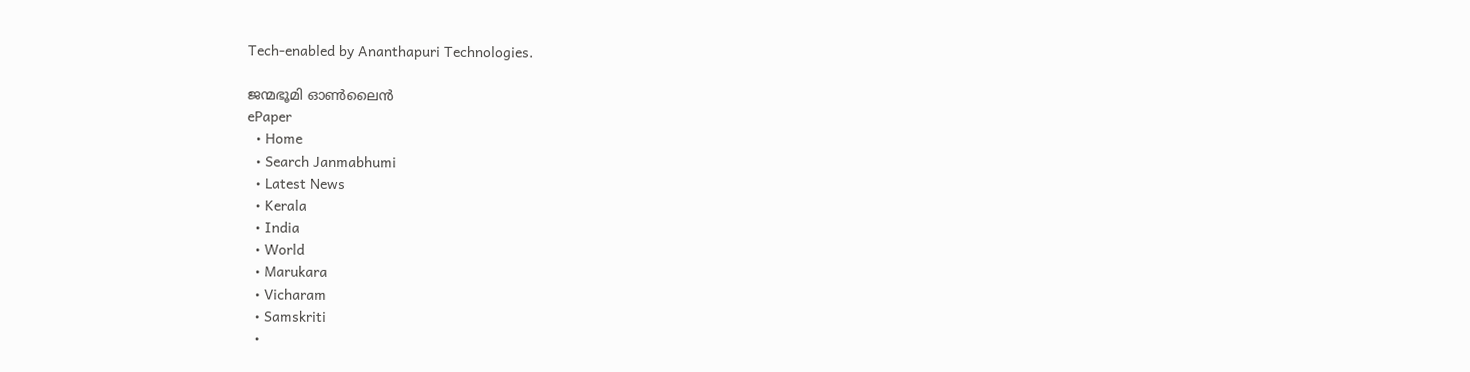Tech-enabled by Ananthapuri Technologies.

ജന്മഭൂമി ഓണ്‍ലൈന്‍
ePaper
  • Home
  • Search Janmabhumi
  • Latest News
  • Kerala
  • India
  • World
  • Marukara
  • Vicharam
  • Samskriti
  •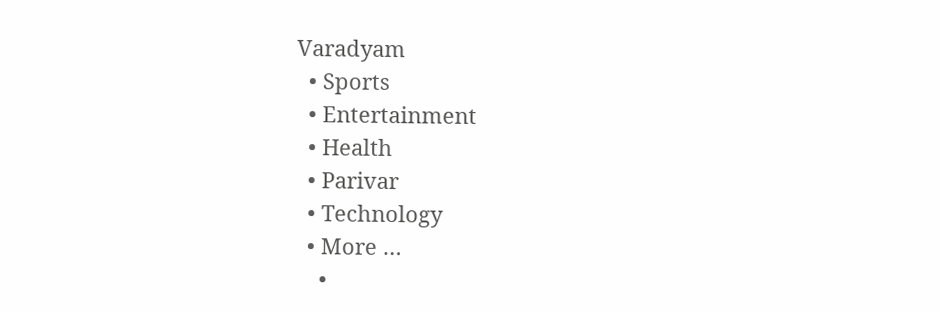Varadyam
  • Sports
  • Entertainment
  • Health
  • Parivar
  • Technology
  • More …
    •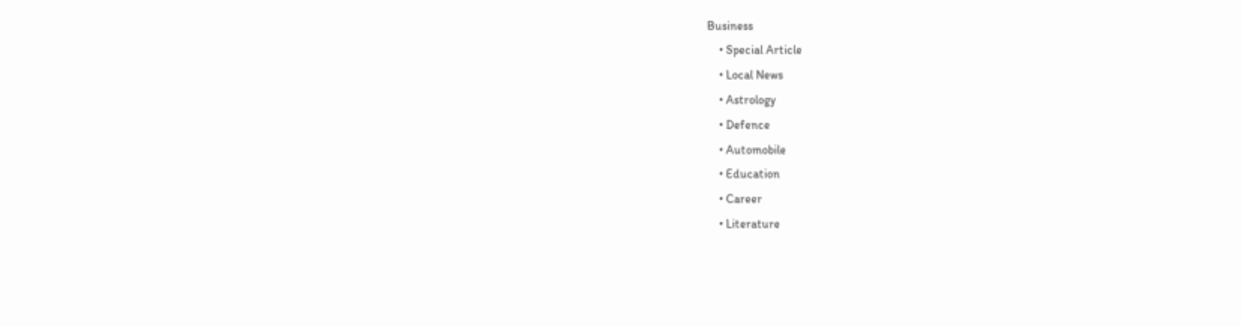Business
    • Special Article
    • Local News
    • Astrology
    • Defence
    • Automobile
    • Education
    • Career
    • Literature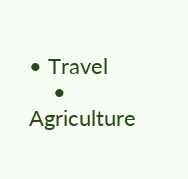• Travel
    • Agriculture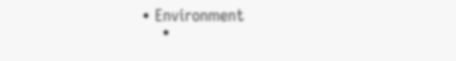• Environment
    •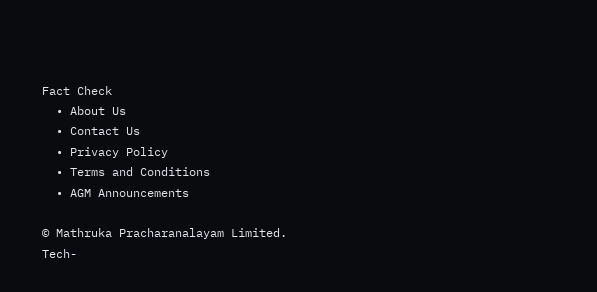Fact Check
  • About Us
  • Contact Us
  • Privacy Policy
  • Terms and Conditions
  • AGM Announcements

© Mathruka Pracharanalayam Limited.
Tech-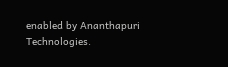enabled by Ananthapuri Technologies.